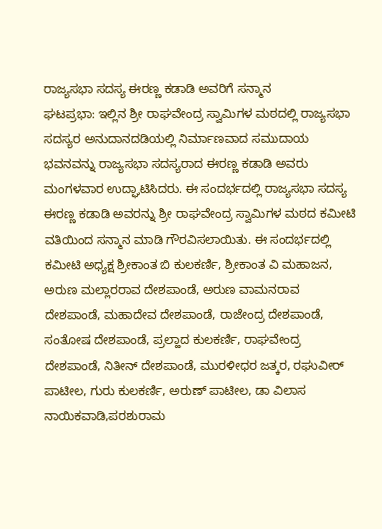ರಾಜ್ಯಸಭಾ ಸದಸ್ಯ ಈರಣ್ಣ ಕಡಾಡಿ ಅವರಿಗೆ ಸನ್ಮಾನ
ಘಟಪ್ರಭಾ: ಇಲ್ಲಿನ ಶ್ರೀ ರಾಘವೇಂದ್ರ ಸ್ವಾಮಿಗಳ ಮಠದಲ್ಲಿ ರಾಜ್ಯಸಭಾ ಸದಸ್ಯರ ಅನುದಾನದಡಿಯಲ್ಲಿ ನಿರ್ಮಾಣವಾದ ಸಮುದಾಯ ಭವನವನ್ನು ರಾಜ್ಯಸಭಾ ಸದಸ್ಯರಾದ ಈರಣ್ಣ ಕಡಾಡಿ ಅವರು ಮಂಗಳವಾರ ಉದ್ಘಾಟಿಸಿದರು. ಈ ಸಂದರ್ಭದಲ್ಲಿ ರಾಜ್ಯಸಭಾ ಸದಸ್ಯ ಈರಣ್ಣ ಕಡಾಡಿ ಅವರನ್ನು ಶ್ರೀ ರಾಘವೇಂದ್ರ ಸ್ವಾಮಿಗಳ ಮಠದ ಕಮೀಟಿ ವತಿಯಿಂದ ಸನ್ಮಾನ ಮಾಡಿ ಗೌರವಿಸಲಾಯಿತು. ಈ ಸಂದರ್ಭದಲ್ಲಿ ಕಮೀಟಿ ಅಧ್ಯಕ್ಷ ಶ್ರೀಕಾಂತ ಬಿ ಕುಲಕರ್ಣಿ, ಶ್ರೀಕಾಂತ ವಿ ಮಹಾಜನ, ಅರುಣ ಮಲ್ಲಾರರಾವ ದೇಶಪಾಂಡೆ, ಅರುಣ ವಾಮನರಾವ ದೇಶಪಾಂಡೆ, ಮಹಾದೇವ ದೇಶಪಾಂಡೆ, ರಾಜೇಂದ್ರ ದೇಶಪಾಂಡೆ, ಸಂತೋಷ ದೇಶಪಾಂಡೆ, ಪ್ರಲ್ಹಾದ ಕುಲಕರ್ಣಿ, ರಾಘವೇಂದ್ರ ದೇಶಪಾಂಡೆ, ನಿತೀನ್ ದೇಶಪಾಂಡೆ, ಮುರಳೀಧರ ಜತ್ಕರ, ರಘುವೀರ್ ಪಾಟೀಲ, ಗುರು ಕುಲಕರ್ಣಿ, ಅರುಣ್ ಪಾಟೀಲ, ಡಾ ವಿಲಾಸ ನಾಯಿಕವಾಡಿ,ಪರಶುರಾಮ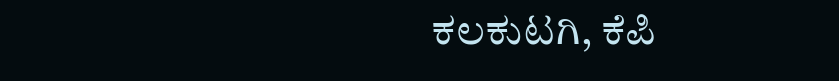ಕಲಕುಟಗಿ, ಕೆಪಿ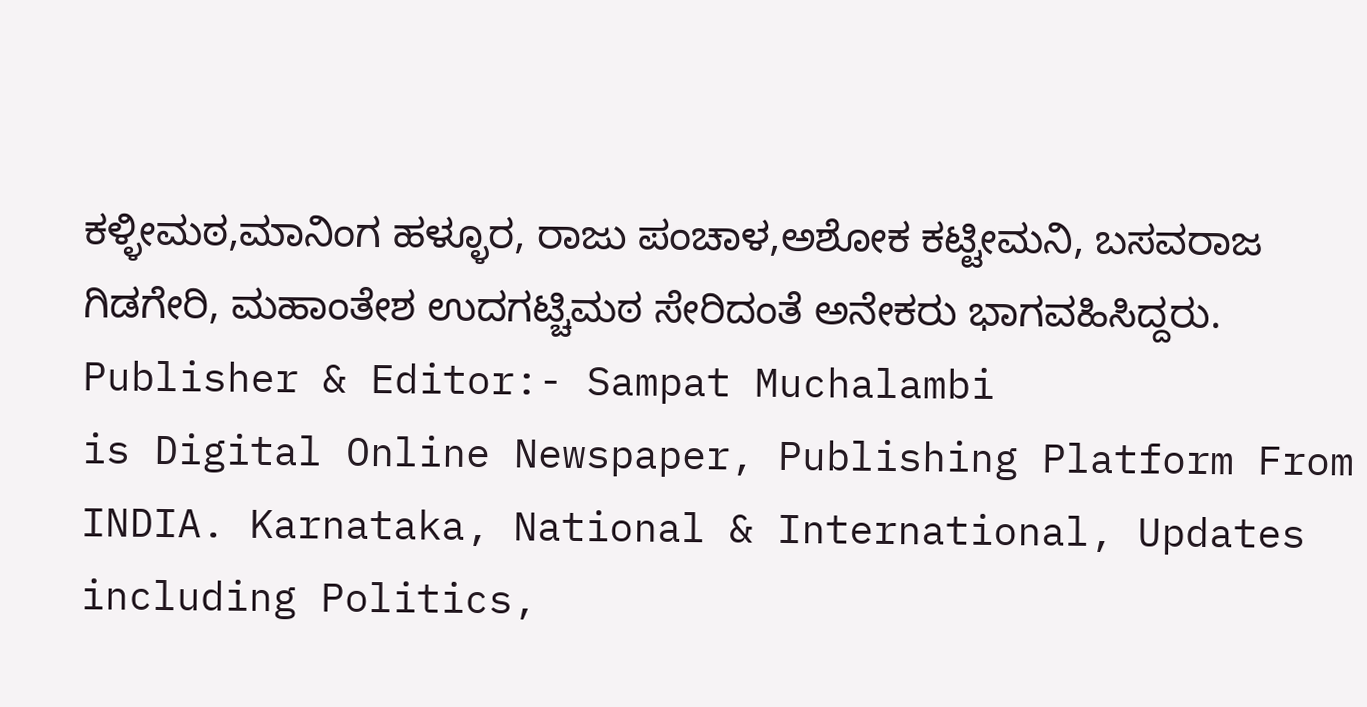ಕಳ್ಳೀಮಠ,ಮಾನಿಂಗ ಹಳ್ಳೂರ, ರಾಜು ಪಂಚಾಳ,ಅಶೋಕ ಕಟ್ಟೀಮನಿ, ಬಸವರಾಜ ಗಿಡಗೇರಿ, ಮಹಾಂತೇಶ ಉದಗಟ್ಚಿಮಠ ಸೇರಿದಂತೆ ಅನೇಕರು ಭಾಗವಹಿಸಿದ್ದರು.
Publisher & Editor:- Sampat Muchalambi
is Digital Online Newspaper, Publishing Platform From INDIA. Karnataka, National & International, Updates including Politics,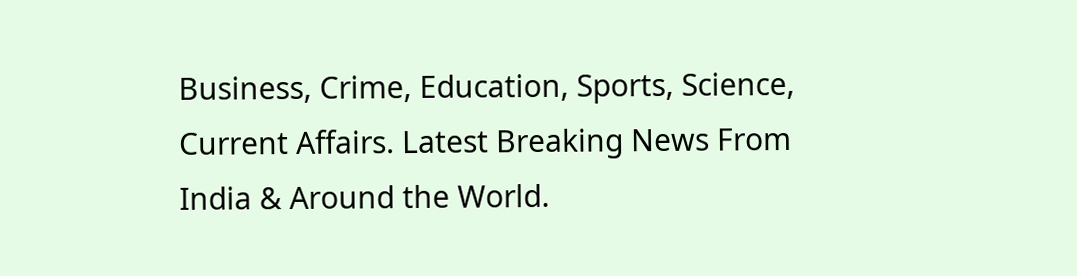Business, Crime, Education, Sports, Science, Current Affairs. Latest Breaking News From India & Around the World.